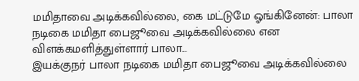மமிதாவை அடிக்கவில்லை, கை மட்டுமே ஓங்கினேன்: பாலா
நடிகை மமிதா பைஜூவை அடிக்கவில்லை என விளக்கமளித்துள்ளார் பாலா...
இயக்குநர் பாலா நடிகை மமிதா பைஜூவை அடிக்கவில்லை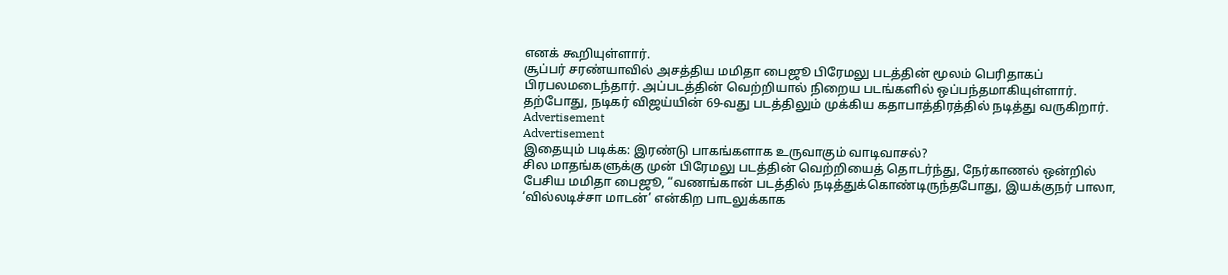எனக் கூறியுள்ளார்.
சூப்பர் சரண்யாவில் அசத்திய மமிதா பைஜூ பிரேமலு படத்தின் மூலம் பெரிதாகப் பிரபலமடைந்தார். அப்படத்தின் வெற்றியால் நிறைய படங்களில் ஒப்பந்தமாகியுள்ளார்.
தற்போது, நடிகர் விஜய்யின் 69-வது படத்திலும் முக்கிய கதாபாத்திரத்தில் நடித்து வருகிறார்.
Advertisement
Advertisement
இதையும் படிக்க: இரண்டு பாகங்களாக உருவாகும் வாடிவாசல்?
சில மாதங்களுக்கு முன் பிரேமலு படத்தின் வெற்றியைத் தொடர்ந்து, நேர்காணல் ஒன்றில் பேசிய மமிதா பைஜூ, “வணங்கான் படத்தில் நடித்துக்கொண்டிருந்தபோது, இயக்குநர் பாலா, ‘வில்லடிச்சா மாடன்’ என்கிற பாடலுக்காக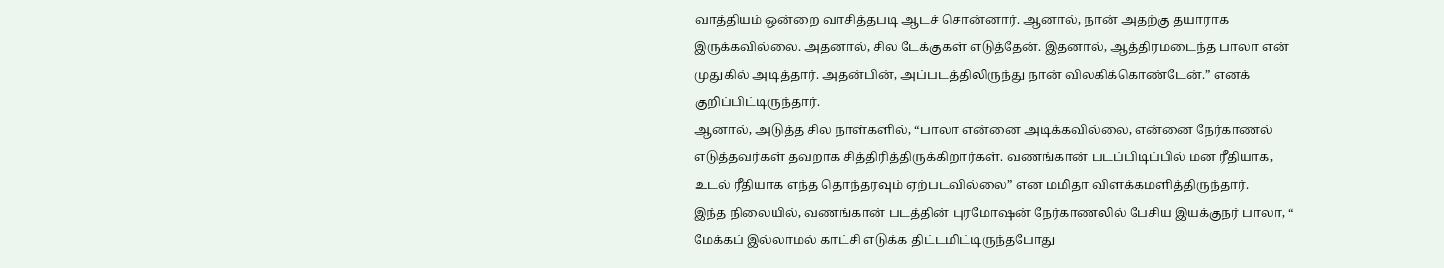வாத்தியம் ஒன்றை வாசித்தபடி ஆடச் சொன்னார். ஆனால், நான் அதற்கு தயாராக இருக்கவில்லை. அதனால், சில டேக்குகள் எடுத்தேன். இதனால், ஆத்திரமடைந்த பாலா என் முதுகில் அடித்தார். அதன்பின், அப்படத்திலிருந்து நான் விலகிக்கொண்டேன்.” எனக் குறிப்பிட்டிருந்தார்.
ஆனால், அடுத்த சில நாள்களில், “பாலா என்னை அடிக்கவில்லை, என்னை நேர்காணல் எடுத்தவர்கள் தவறாக சித்திரித்திருக்கிறார்கள். வணங்கான் படப்பிடிப்பில் மன ரீதியாக, உடல் ரீதியாக எந்த தொந்தரவும் ஏற்படவில்லை” என மமிதா விளக்கமளித்திருந்தார்.
இந்த நிலையில், வணங்கான் படத்தின் புரமோஷன் நேர்காணலில் பேசிய இயக்குநர் பாலா, “ மேக்கப் இல்லாமல் காட்சி எடுக்க திட்டமிட்டிருந்தபோது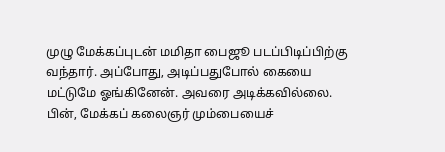முழு மேக்கப்புடன் மமிதா பைஜூ படப்பிடிப்பிற்கு வந்தார். அப்போது, அடிப்பதுபோல் கையை மட்டுமே ஓங்கினேன். அவரை அடிக்கவில்லை. பின், மேக்கப் கலைஞர் மும்பையைச்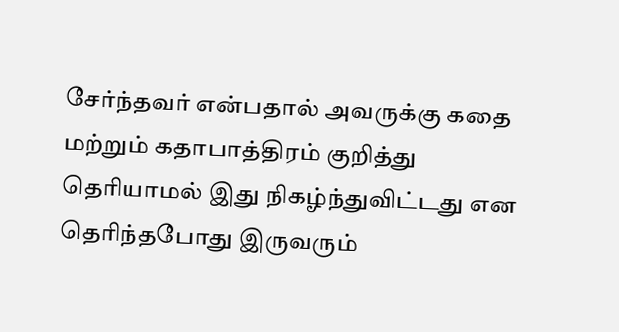சேர்ந்தவர் என்பதால் அவருக்கு கதை மற்றும் கதாபாத்திரம் குறித்து தெரியாமல் இது நிகழ்ந்துவிட்டது என தெரிந்தபோது இருவரும்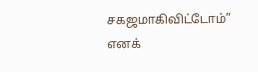சகஜமாகிவிட்டோம்” எனக்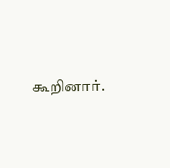கூறினார்.